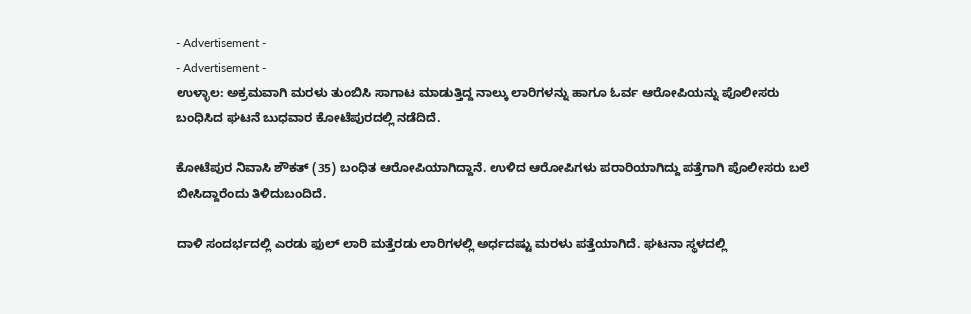- Advertisement -
- Advertisement -
ಉಳ್ಳಾಲ: ಅಕ್ರಮವಾಗಿ ಮರಳು ತುಂಬಿಸಿ ಸಾಗಾಟ ಮಾಡುತ್ತಿದ್ದ ನಾಲ್ಕು ಲಾರಿಗಳನ್ನು ಹಾಗೂ ಓರ್ವ ಆರೋಪಿಯನ್ನು ಪೊಲೀಸರು ಬಂಧಿಸಿದ ಘಟನೆ ಬುಧವಾರ ಕೋಟೆಪುರದಲ್ಲಿ ನಡೆದಿದೆ.

ಕೋಟೆಪುರ ನಿವಾಸಿ ಶೌಕತ್ (35) ಬಂಧಿತ ಆರೋಪಿಯಾಗಿದ್ದಾನೆ. ಉಳಿದ ಆರೋಪಿಗಳು ಪರಾರಿಯಾಗಿದ್ದು ಪತ್ತೆಗಾಗಿ ಪೊಲೀಸರು ಬಲೆ ಬೀಸಿದ್ದಾರೆಂದು ತಿಳಿದುಬಂದಿದೆ.

ದಾಳಿ ಸಂದರ್ಭದಲ್ಲಿ ಎರಡು ಫುಲ್ ಲಾರಿ ಮತ್ತೆರಡು ಲಾರಿಗಳಲ್ಲಿ ಅರ್ಧದಷ್ಟು ಮರಳು ಪತ್ತೆಯಾಗಿದೆ. ಘಟನಾ ಸ್ಥಳದಲ್ಲಿ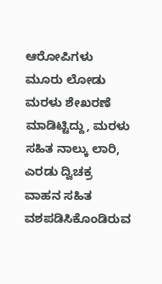ಆರೋಪಿಗಳು ಮೂರು ಲೋಡು ಮರಳು ಶೇಖರಣೆ ಮಾಡಿಟ್ಟಿದ್ದು, ಮರಳು ಸಹಿತ ನಾಲ್ಕು ಲಾರಿ, ಎರಡು ದ್ವಿಚಕ್ರ ವಾಹನ ಸಹಿತ ವಶಪಡಿಸಿಕೊಂಡಿರುವ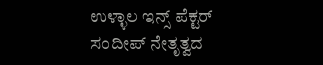ಉಳ್ಳಾಲ ಇನ್ಸ್ ಪೆಕ್ಟರ್ ಸಂದೀಪ್ ನೇತೃತ್ವದ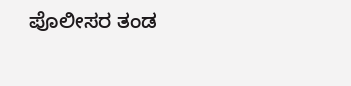ಪೊಲೀಸರ ತಂಡ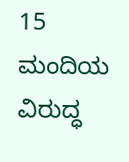15 ಮಂದಿಯ ವಿರುದ್ಧ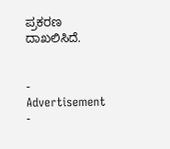ಪ್ರಕರಣ ದಾಖಲಿಸಿದೆ.


- Advertisement -